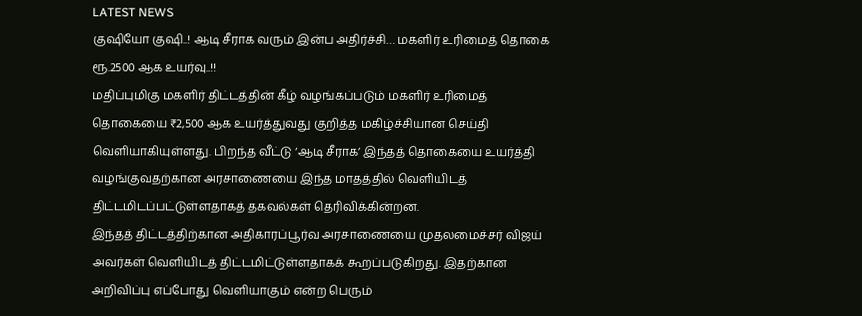LATEST NEWS
குஷியோ குஷி..! ஆடி சீராக வரும் இன்ப அதிர்ச்சி… மகளிர் உரிமைத் தொகை ரூ.2500 ஆக உயர்வு..!!
மதிப்புமிகு மகளிர் திட்டத்தின் கீழ் வழங்கப்படும் மகளிர் உரிமைத் தொகையை ₹2,500 ஆக உயர்த்துவது குறித்த மகிழ்ச்சியான செய்தி வெளியாகியுள்ளது. பிறந்த வீட்டு ‘ஆடி சீராக’ இந்தத் தொகையை உயர்த்தி வழங்குவதற்கான அரசாணையை இந்த மாதத்தில் வெளியிடத் திட்டமிடப்பட்டுள்ளதாகத் தகவல்கள் தெரிவிக்கின்றன.
இந்தத் திட்டத்திற்கான அதிகாரப்பூர்வ அரசாணையை முதலமைச்சர் விஜய் அவர்கள் வெளியிடத் திட்டமிட்டுள்ளதாகக் கூறப்படுகிறது. இதற்கான அறிவிப்பு எப்போது வெளியாகும் என்ற பெரும்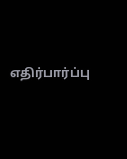எதிர்பார்ப்பு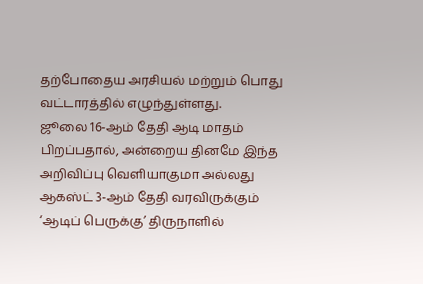தற்போதைய அரசியல் மற்றும் பொது வட்டாரத்தில் எழுந்துள்ளது.
ஜூலை 16-ஆம் தேதி ஆடி மாதம் பிறப்பதால், அன்றைய தினமே இந்த அறிவிப்பு வெளியாகுமா அல்லது ஆகஸ்ட் 3-ஆம் தேதி வரவிருக்கும் ‘ஆடிப் பெருக்கு’ திருநாளில்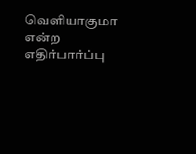வெளியாகுமா என்ற எதிர்பார்ப்பு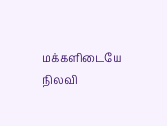மக்களிடையே நிலவி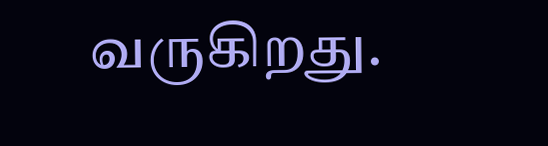வருகிறது.